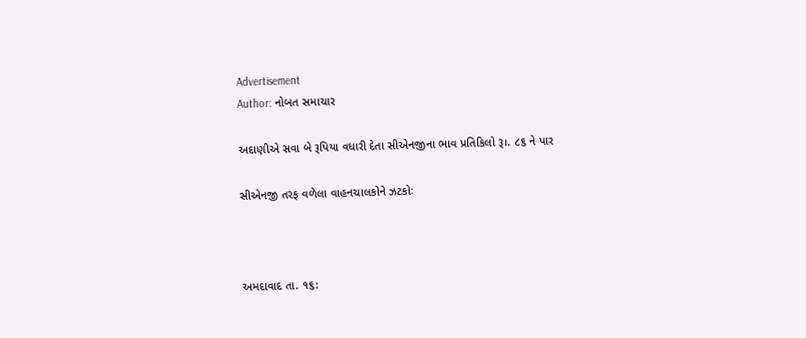Advertisement
Author: નોબત સમાચાર

અદાણીએ સવા બે રૂપિયા વધારી દેતા સીએનજીના ભાવ પ્રતિકિલો રૂ।. ૮૬ ને પાર

સીએનજી તરફ વળેલા વાહનચાલકોને ઝટકોઃ



અમદાવાદ તા. ૧૬: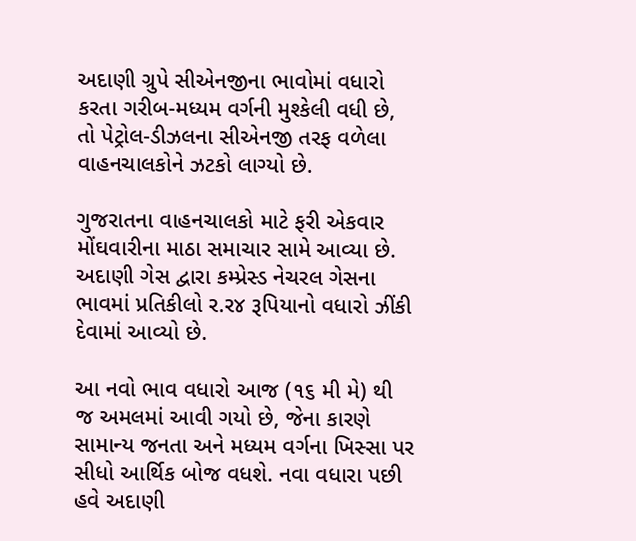અદાણી ગ્રુપે સીએનજીના ભાવોમાં વધારો કરતા ગરીબ-મધ્યમ વર્ગની મુશ્કેલી વધી છે, તો પેટ્રોલ-ડીઝલના સીએનજી તરફ વળેલા વાહનચાલકોને ઝટકો લાગ્યો છે.

ગુજરાતના વાહનચાલકો માટે ફરી એકવાર મોંઘવારીના માઠા સમાચાર સામે આવ્યા છે. અદાણી ગેસ દ્વારા કમ્પ્રેસ્ડ નેચરલ ગેસના ભાવમાં પ્રતિકીલો ર.ર૪ રૂપિયાનો વધારો ઝીંકી દેવામાં આવ્યો છે.

આ નવો ભાવ વધારો આજ (૧૬ મી મે) થી જ અમલમાં આવી ગયો છે, જેના કારણે સામાન્ય જનતા અને મધ્યમ વર્ગના ખિસ્સા પર સીધો આર્થિક બોજ વધશે. નવા વધારા પછી હવે અદાણી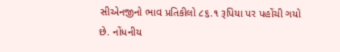સીએનજીનો ભાવ પ્રતિકીલો ૮૬.૧ રૂપિયા પર પહોંચી ગયો છે. નોંધનીય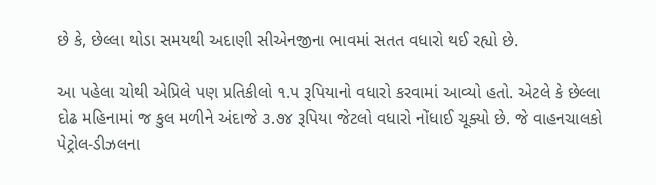છે કે, છેલ્લા થોડા સમયથી અદાણી સીએનજીના ભાવમાં સતત વધારો થઈ રહ્યો છે.

આ પહેલા ચોથી એપ્રિલે પણ પ્રતિકીલો ૧.પ રૂપિયાનો વધારો કરવામાં આવ્યો હતો. એટલે કે છેલ્લા દોઢ મહિનામાં જ કુલ મળીને અંદાજે ૩.૭૪ રૂપિયા જેટલો વધારો નોંધાઈ ચૂક્યો છે. જે વાહનચાલકો પેટ્રોલ-ડીઝલના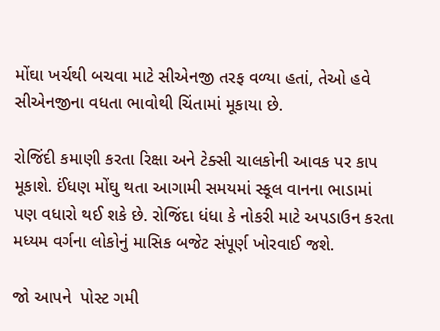મોંઘા ખર્ચથી બચવા માટે સીએનજી તરફ વળ્યા હતાં, તેઓ હવે સીએનજીના વધતા ભાવોથી ચિંતામાં મૂકાયા છે.

રોજિંદી કમાણી કરતા રિક્ષા અને ટેક્સી ચાલકોની આવક પર કાપ મૂકાશે. ઈંધણ મોંઘુ થતા આગામી સમયમાં સ્કૂલ વાનના ભાડામાં પણ વધારો થઈ શકે છે. રોજિંદા ધંધા કે નોકરી માટે અપડાઉન કરતા મધ્યમ વર્ગના લોકોનું માસિક બજેટ સંપૂર્ણ ખોરવાઈ જશે.

જો આપને  પોસ્ટ ગમી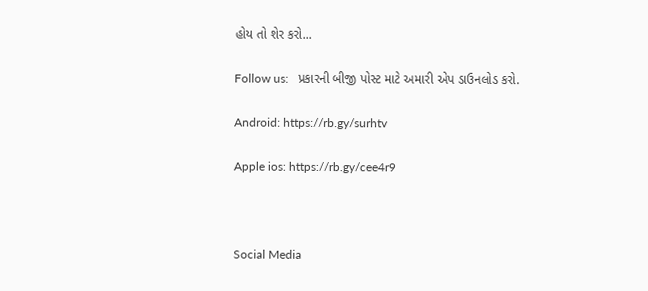હોય તો શેર કરો...

Follow us:   પ્રકારની બીજી પોસ્ટ માટે અમારી એપ ડાઉનલોડ કરો.

Android: https://rb.gy/surhtv

Apple ios: https://rb.gy/cee4r9



Social Media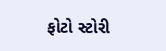ફોટો સ્ટોરી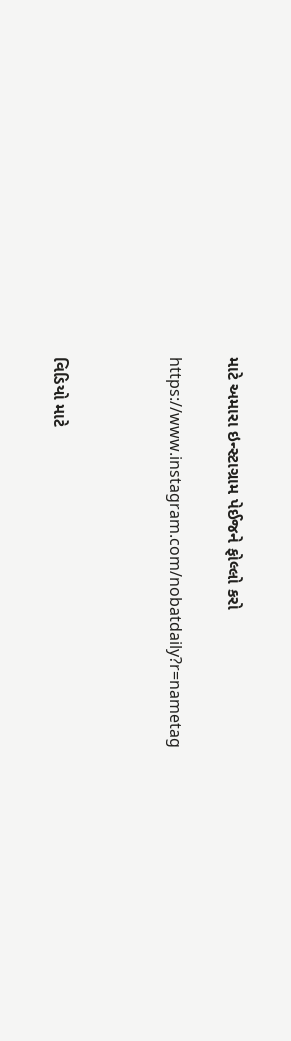માટે અમારા ઇન્સ્ટાગ્રામ પેઈજને ફોલ્લો કરો

https://www.instagram.com/nobatdaily?r=nametag



વિડિયો માટે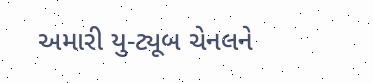અમારી યુ-ટ્યૂબ ચેનલને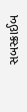સબસ્ક્રાઈબ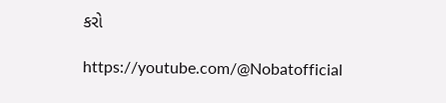કરો

https://youtube.com/@Nobatofficial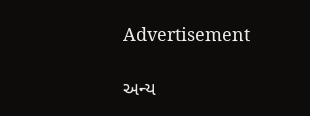Advertisement

અન્ય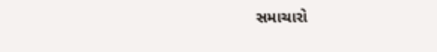સમાચારો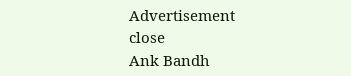Advertisement
close
Ank Bandh